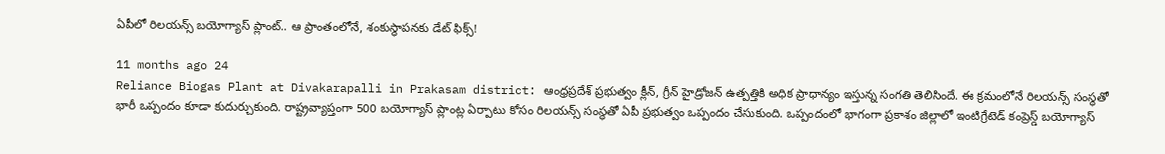ఏపీలో రిలయన్స్ బయోగ్యాస్ ప్లాంట్.. ఆ ప్రాంతంలోనే, శంకుస్థాపనకు డేట్ ఫిక్స్!

11 months ago 24
Reliance Biogas Plant at Divakarapalli in Prakasam district: ఆంధ్రప్రదేశ్ ప్రభుత్వం క్లీన్, గ్రీన్ హైడ్రోజన్ ఉత్పత్తికి అధిక ప్రాధాన్యం ఇస్తున్న సంగతి తెలిసిందే. ఈ క్రమంలోనే రిలయన్స్ సంస్థతో భారీ ఒప్పందం కూడా కుదుర్చుకుంది. రాష్ట్రవ్యాప్తంగా 500 బయోగ్యాస్ ప్లాంట్ల ఏర్పాటు కోసం రిలయన్స్ సంస్థతో ఏపీ ప్రభుత్వం ఒప్పందం చేసుకుంది. ఒప్పందంలో భాగంగా ప్రకాశం జిల్లాలో ఇంటిగ్రేటెడ్ కంప్రెస్డ్ బయోగ్యాస్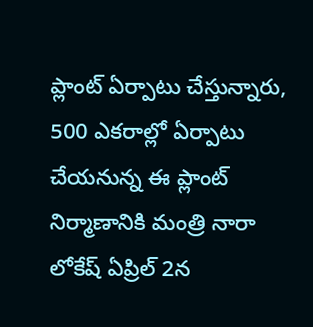ప్లాంట్ ఏర్పాటు చేస్తున్నారు, 500 ఎకరాల్లో ఏర్పాటు చేయనున్న ఈ ప్లాంట్ నిర్మాణానికి మంత్రి నారా లోకేష్ ఏప్రిల్ 2న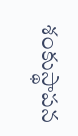శంకుస్థాపన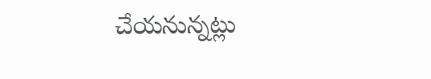చేయనున్నట్లు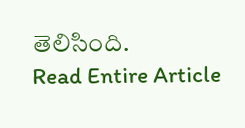తెలిసింది.
Read Entire Article